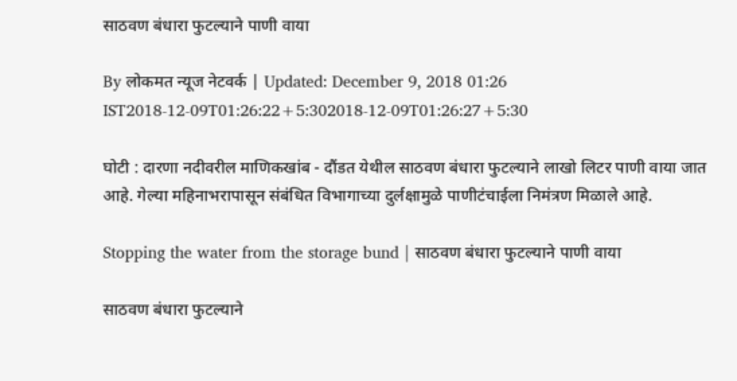साठवण बंधारा फुटल्याने पाणी वाया

By लोकमत न्यूज नेटवर्क | Updated: December 9, 2018 01:26 IST2018-12-09T01:26:22+5:302018-12-09T01:26:27+5:30

घोटी : दारणा नदीवरील माणिकखांब - दौंडत येथील साठवण बंधारा फुटल्याने लाखो लिटर पाणी वाया जात आहे. गेल्या महिनाभरापासून संबंधित विभागाच्या दुर्लक्षामुळे पाणीटंचाईला निमंत्रण मिळाले आहे.

Stopping the water from the storage bund | साठवण बंधारा फुटल्याने पाणी वाया

साठवण बंधारा फुटल्याने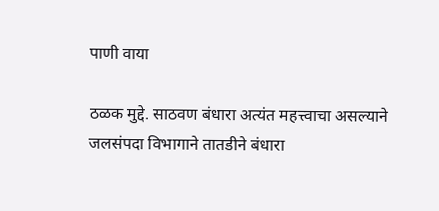पाणी वाया

ठळक मुद्दे. साठवण बंधारा अत्यंत महत्त्वाचा असल्याने जलसंपदा विभागाने तातडीने बंधारा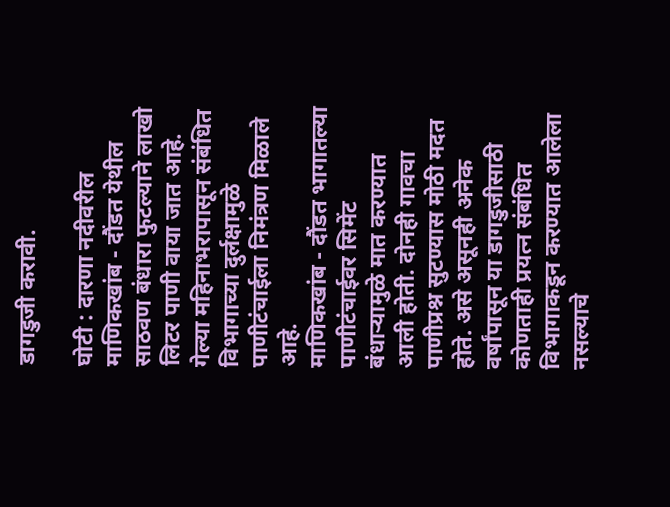डागडुजी करावी.

घोटी : दारणा नदीवरील माणिकखांब - दौंडत येथील साठवण बंधारा फुटल्याने लाखो लिटर पाणी वाया जात आहे. गेल्या महिनाभरापासून संबंधित विभागाच्या दुर्लक्षामुळे पाणीटंचाईला निमंत्रण मिळाले आहे.
माणिकखांब - दौंडत भागातल्या पाणीटंचाईवर सिमेंट बंधाऱ्यामुळे मात करण्यात आली होती. दोनही गावचा पाणीप्रश्न सुटण्यास मोठी मदत होते. असे असूनही अनेक वर्षांपासून या डागडुजीसाठी कोणताही प्रयत्न संबंधित विभागाकडून करण्यात आलेला नसल्याचे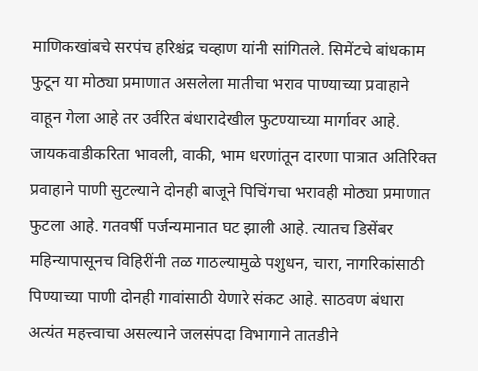माणिकखांबचे सरपंच हरिश्चंद्र चव्हाण यांनी सांगितले. सिमेंटचे बांधकाम फुटून या मोठ्या प्रमाणात असलेला मातीचा भराव पाण्याच्या प्रवाहाने वाहून गेला आहे तर उर्वरित बंधारादेखील फुटण्याच्या मार्गावर आहे. जायकवाडीकरिता भावली, वाकी, भाम धरणांतून दारणा पात्रात अतिरिक्त प्रवाहाने पाणी सुटल्याने दोनही बाजूने पिचिंगचा भरावही मोठ्या प्रमाणात फुटला आहे. गतवर्षी पर्जन्यमानात घट झाली आहे. त्यातच डिसेंबर महिन्यापासूनच विहिरींनी तळ गाठल्यामुळे पशुधन, चारा, नागरिकांसाठी पिण्याच्या पाणी दोनही गावांसाठी येणारे संकट आहे. साठवण बंधारा अत्यंत महत्त्वाचा असल्याने जलसंपदा विभागाने तातडीने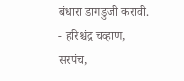बंधारा डागडुजी करावी.
- हरिश्चंद्र चव्हाण,
सरपंच,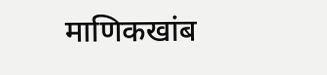माणिकखांब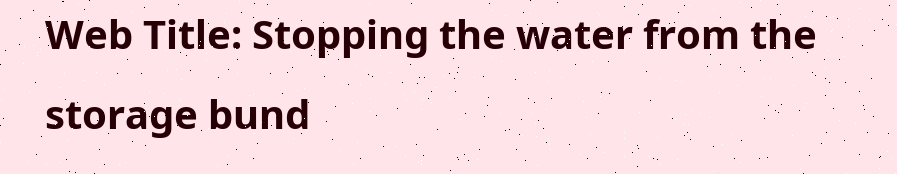Web Title: Stopping the water from the storage bund